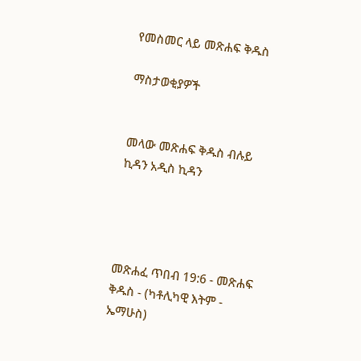የመስመር ላይ መጽሐፍ ቅዱስ

ማስታወቂያዎች


መላው መጽሐፍ ቅዱስ ብሉይ ኪዳን አዲስ ኪዳን




መጽሐፈ ጥበብ 19:6 - መጽሐፍ ቅዱስ - (ካቶሊካዊ እትም - ኤማሁስ)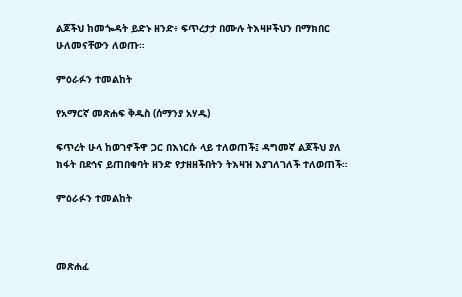ልጆችህ ከመጐዳት ይድኑ ዘንድ፥ ፍጥረታታ በሙሉ ትእዛዞችህን በማክበር ሁለመናቸውን ለወጡ።

ምዕራፉን ተመልከት

የአማርኛ መጽሐፍ ቅዱስ (ሰማንያ አሃዱ)

ፍጥረት ሁላ ከወገኖችዋ ጋር በእነርሱ ላይ ተለወጠች፤ ዳግመኛ ልጆችህ ያለ ክፋት በደኅና ይጠበቁባት ዘንድ የታዘዘችበትን ትእዛዝ እያገለገለች ተለወጠች።

ምዕራፉን ተመልከት



መጽሐፈ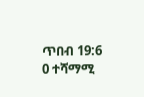ጥበብ 19:6
0 ተሻማሚ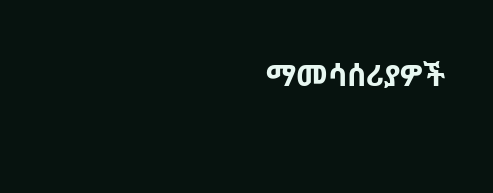ማመሳሰሪያዎች